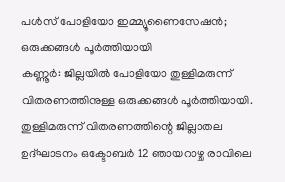പൾസ് പോളിയോ ഇമ്മ്യൂണൈസേഷൻ; ഒരുക്കങ്ങൾ പൂർത്തിയായി
കണ്ണൂർ: ജില്ലയിൽ പോളിയോ തുള്ളിമരുന്ന് വിതരണത്തിനുള്ള ഒരുക്കങ്ങൾ പൂർത്തിയായി. തുള്ളിമരുന്ന് വിതരണത്തിന്റെ ജില്ലാതല ഉദ്ഘാടനം ഒക്ടോബർ 12 ഞായറാഴ്ച രാവിലെ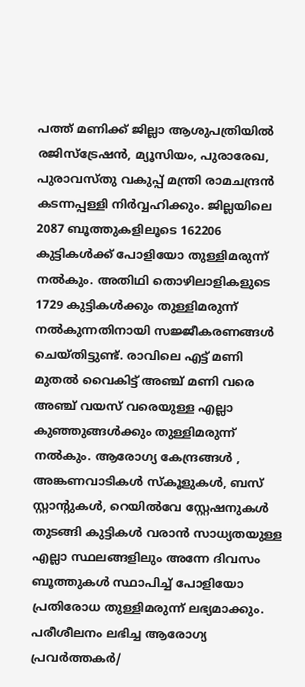പത്ത് മണിക്ക് ജില്ലാ ആശുപത്രിയിൽ രജിസ്ട്രേഷൻ, മ്യൂസിയം, പുരാരേഖ, പുരാവസ്തു വകുപ്പ് മന്ത്രി രാമചന്ദ്രൻ കടന്നപ്പള്ളി നിർവ്വഹിക്കും. ജില്ലയിലെ 2087 ബൂത്തുകളിലൂടെ 162206 കുട്ടികൾക്ക് പോളിയോ തുള്ളിമരുന്ന് നൽകും. അതിഥി തൊഴിലാളികളുടെ 1729 കുട്ടികൾക്കും തുള്ളിമരുന്ന് നൽകുന്നതിനായി സജ്ജീകരണങ്ങൾ ചെയ്തിട്ടുണ്ട്. രാവിലെ എട്ട് മണി മുതൽ വൈകിട്ട് അഞ്ച് മണി വരെ അഞ്ച് വയസ് വരെയുള്ള എല്ലാ കുഞ്ഞുങ്ങൾക്കും തുള്ളിമരുന്ന് നൽകും. ആരോഗ്യ കേന്ദ്രങ്ങൾ , അങ്കണവാടികൾ സ്കൂളുകൾ, ബസ് സ്റ്റാന്റുകൾ, റെയിൽവേ സ്റ്റേഷനുകൾ തുടങ്ങി കുട്ടികൾ വരാൻ സാധ്യതയുള്ള എല്ലാ സ്ഥലങ്ങളിലും അന്നേ ദിവസം ബൂത്തുകൾ സ്ഥാപിച്ച് പോളിയോ പ്രതിരോധ തുള്ളിമരുന്ന് ലഭ്യമാക്കും. പരീശീലനം ലഭിച്ച ആരോഗ്യ പ്രവർത്തകർ/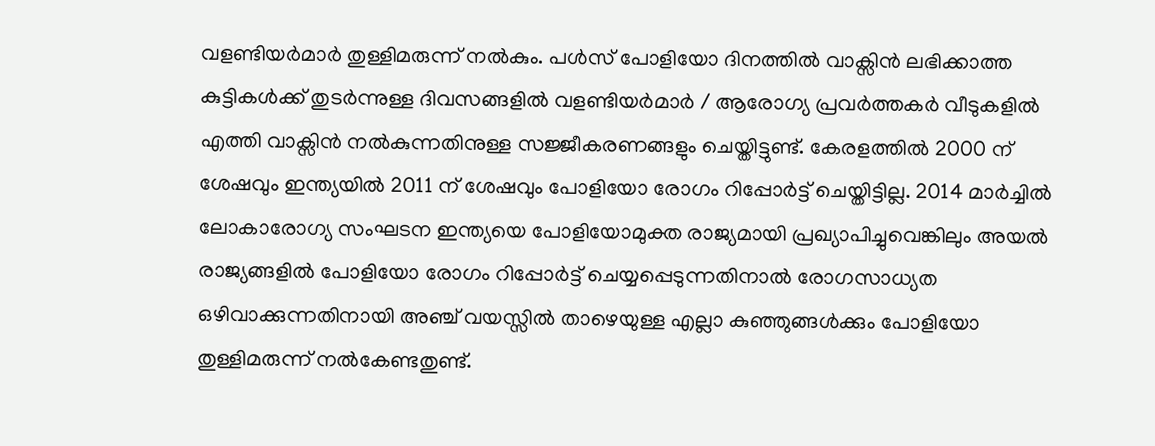വളണ്ടിയർമാർ തുള്ളിമരുന്ന് നൽകും. പൾസ് പോളിയോ ദിനത്തിൽ വാക്സിൻ ലഭിക്കാത്ത കുട്ടികൾക്ക് തുടർന്നുള്ള ദിവസങ്ങളിൽ വളണ്ടിയർമാർ / ആരോഗ്യ പ്രവർത്തകർ വീടുകളിൽ എത്തി വാക്സിൻ നൽകുന്നതിനുള്ള സജ്ജീകരണങ്ങളും ചെയ്തിട്ടുണ്ട്. കേരളത്തിൽ 2000 ന് ശേഷവും ഇന്ത്യയിൽ 2011 ന് ശേഷവും പോളിയോ രോഗം റിപ്പോർട്ട് ചെയ്തിട്ടില്ല. 2014 മാർച്ചിൽ ലോകാരോഗ്യ സംഘടന ഇന്ത്യയെ പോളിയോമുക്ത രാജ്യമായി പ്രഖ്യാപിച്ചുവെങ്കിലും അയൽ രാജ്യങ്ങളിൽ പോളിയോ രോഗം റിപ്പോർട്ട് ചെയ്യപ്പെടുന്നതിനാൽ രോഗസാധ്യത ഒഴിവാക്കുന്നതിനായി അഞ്ച് വയസ്സിൽ താഴെയുള്ള എല്ലാ കുഞ്ഞുങ്ങൾക്കും പോളിയോ തുള്ളിമരുന്ന് നൽകേണ്ടതുണ്ട്.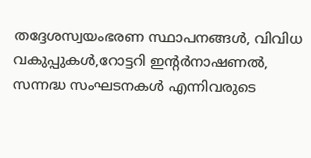തദ്ദേശസ്വയംഭരണ സ്ഥാപനങ്ങൾ, വിവിധ വകുപ്പുകൾ,റോട്ടറി ഇന്റർനാഷണൽ, സന്നദ്ധ സംഘടനകൾ എന്നിവരുടെ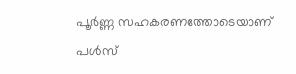പൂർണ്ണ സഹകരണത്തോടെയാണ് പൾസ്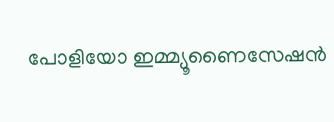പോളിയോ ഇമ്മ്യൂണൈസേഷൻ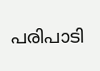പരിപാടി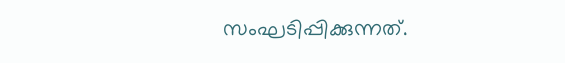സംഘടിപ്പിക്കുന്നത്.